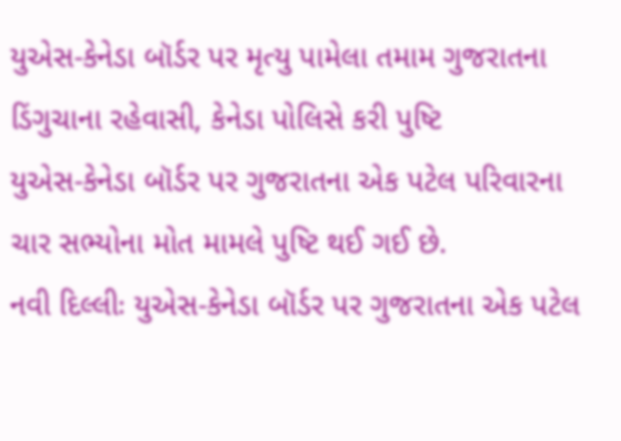યુએસ-કેનેડા બૉર્ડર પર મૃત્યુ પામેલા તમામ ગુજરાતના ડિંગુચાના રહેવાસી, કેનેડા પોલિસે કરી પુષ્ટિ
યુએસ-કેનેડા બૉર્ડર પર ગુજરાતના એક પટેલ પરિવારના ચાર સભ્યોના મોત મામલે પુષ્ટિ થઈ ગઈ છે.
નવી દિલ્લીઃ યુએસ-કેનેડા બૉર્ડર પર ગુજરાતના એક પટેલ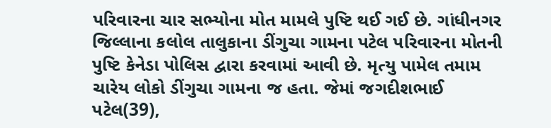પરિવારના ચાર સભ્યોના મોત મામલે પુષ્ટિ થઈ ગઈ છે. ગાંધીનગર જિલ્લાના કલોલ તાલુકાના ડીંગુચા ગામના પટેલ પરિવારના મોતની પુષ્ટિ કેનેડા પોલિસ દ્વારા કરવામાં આવી છે. મૃત્યુ પામેલ તમામ ચારેય લોકો ડીંગુચા ગામના જ હતા. જેમાં જગદીશભાઈ પટેલ(39),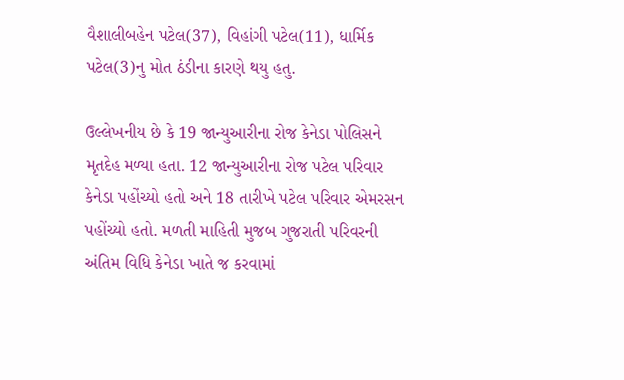વૈશાલીબહેન પટેલ(37), વિહાંગી પટેલ(11), ધાર્મિક પટેલ(3)નુ મોત ઠંડીના કારણે થયુ હતુ.

ઉલ્લેખનીય છે કે 19 જાન્યુઆરીના રોજ કેનેડા પોલિસને મૃતદેહ મળ્યા હતા. 12 જાન્યુઆરીના રોજ પટેલ પરિવાર કેનેડા પહોંચ્યો હતો અને 18 તારીખે પટેલ પરિવાર એમરસન પહોંચ્યો હતો. મળતી માહિતી મુજબ ગુજરાતી પરિવરની અંતિમ વિધિ કેનેડા ખાતે જ કરવામાં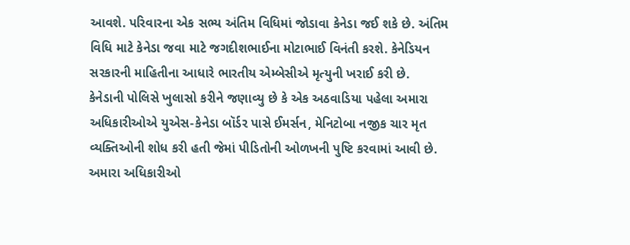આવશે. પરિવારના એક સભ્ય અંતિમ વિધિમાં જોડાવા કેનેડા જઈ શકે છે. અંતિમ વિધિ માટે કેનેડા જવા માટે જગદીશભાઈના મોટાભાઈ વિનંતી કરશે. કેનેડિયન સરકારની માહિતીના આધારે ભારતીય એમ્બેસીએ મૃત્યુની ખરાઈ કરી છે.
કેનેડાની પોલિસે ખુલાસો કરીને જણાવ્યુ છે કે એક અઠવાડિયા પહેલા અમારા અધિકારીઓએ યુએસ-કેનેડા બૉર્ડર પાસે ઈમર્સન, મેનિટોબા નજીક ચાર મૃત વ્યક્તિઓની શોધ કરી હતી જેમાં પીડિતોની ઓળખની પુષ્ટિ કરવામાં આવી છે. અમારા અધિકારીઓ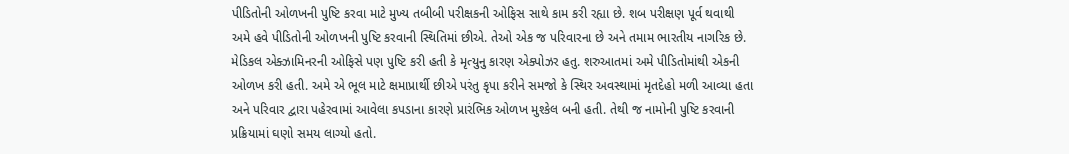પીડિતોની ઓળખની પુષ્ટિ કરવા માટે મુખ્ય તબીબી પરીક્ષકની ઓફિસ સાથે કામ કરી રહ્યા છે. શબ પરીક્ષણ પૂર્વ થવાથી અમે હવે પીડિતોની ઓળખની પુષ્ટિ કરવાની સ્થિતિમાં છીએ. તેઓ એક જ પરિવારના છે અને તમામ ભારતીય નાગરિક છે.
મેડિકલ એક્ઝામિનરની ઓફિસે પણ પુષ્ટિ કરી હતી કે મૃત્યુનુ કારણ એક્પોઝર હતુ. શરુઆતમાં અમે પીડિતોમાંથી એકની ઓળખ કરી હતી. અમે એ ભૂલ માટે ક્ષમાપ્રાર્થી છીએ પરંતુ કૃપા કરીને સમજો કે સ્થિર અવસ્થામાં મૃતદેહો મળી આવ્યા હતા અને પરિવાર દ્વારા પહેરવામાં આવેલા કપડાના કારણે પ્રારંભિક ઓળખ મુશ્કેલ બની હતી. તેથી જ નામોની પુષ્ટિ કરવાની પ્રક્રિયામાં ઘણો સમય લાગ્યો હતો.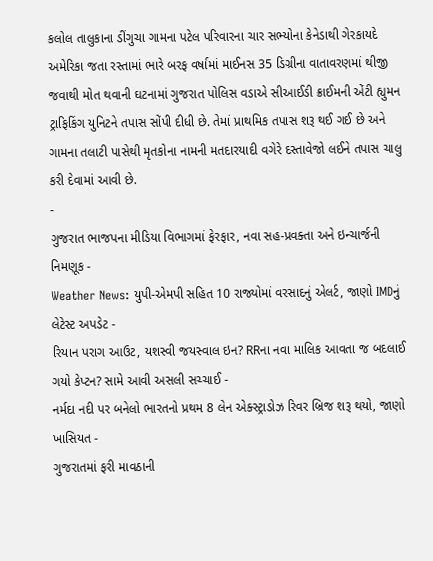કલોલ તાલુકાના ડીંગુચા ગામના પટેલ પરિવારના ચાર સભ્યોના કેનેડાથી ગેરકાયદે અમેરિકા જતા રસ્તામાં ભારે બરફ વર્ષામાં માઈનસ 35 ડિગ્રીના વાતાવરણમાં થીજી જવાથી મોત થવાની ઘટનામાં ગુજરાત પોલિસ વડાએ સીઆઈડી ક્રાઈમની એંટી હ્યુમન ટ્રાફિકિંગ યુનિટને તપાસ સોંપી દીધી છે. તેમાં પ્રાથમિક તપાસ શરૂ થઈ ગઈ છે અને ગામના તલાટી પાસેથી મૃતકોના નામની મતદારયાદી વગેરે દસ્તાવેજો લઈને તપાસ ચાલુ કરી દેવામાં આવી છે.
-
ગુજરાત ભાજપના મીડિયા વિભાગમાં ફેરફાર, નવા સહ-પ્રવક્તા અને ઇન્ચાર્જની નિમણૂક -
Weather News: યુપી-એમપી સહિત 10 રાજ્યોમાં વરસાદનું એલર્ટ, જાણો IMDનું લેટેસ્ટ અપડેટ -
રિયાન પરાગ આઉટ, યશસ્વી જયસ્વાલ ઇન? RRના નવા માલિક આવતા જ બદલાઈ ગયો કેપ્ટન? સામે આવી અસલી સચ્ચાઈ -
નર્મદા નદી પર બનેલો ભારતનો પ્રથમ 8 લેન એક્સ્ટ્રાડોઝ રિવર બ્રિજ શરૂ થયો, જાણો ખાસિયત -
ગુજરાતમાં ફરી માવઠાની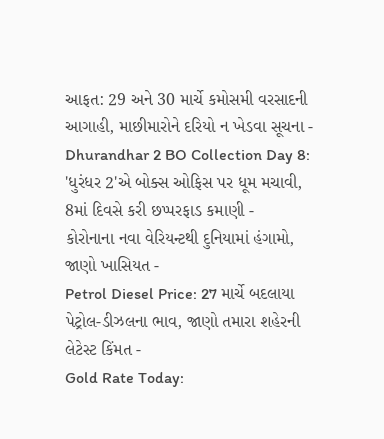આફત: 29 અને 30 માર્ચે કમોસમી વરસાદની આગાહી, માછીમારોને દરિયો ન ખેડવા સૂચના -
Dhurandhar 2 BO Collection Day 8: 'ધુરંધર 2'એ બોક્સ ઓફિસ પર ધૂમ મચાવી, 8માં દિવસે કરી છપ્પરફાડ કમાણી -
કોરોનાના નવા વેરિયન્ટથી દુનિયામાં હંગામો, જાણો ખાસિયત -
Petrol Diesel Price: 27 માર્ચે બદલાયા પેટ્રોલ-ડીઝલના ભાવ, જાણો તમારા શહેરની લેટેસ્ટ કિંમત -
Gold Rate Today: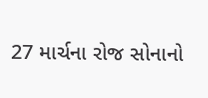27 માર્ચના રોજ સોનાનો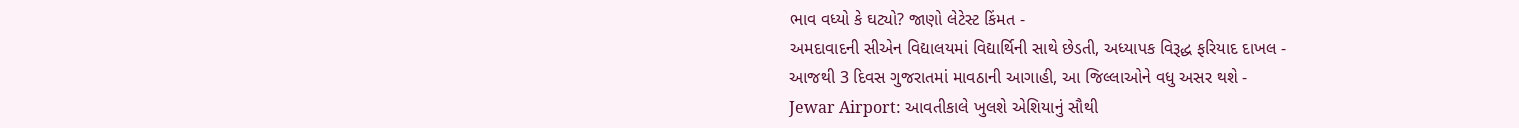ભાવ વધ્યો કે ઘટ્યો? જાણો લેટેસ્ટ કિંમત -
અમદાવાદની સીએન વિદ્યાલયમાં વિદ્યાર્થિની સાથે છેડતી, અધ્યાપક વિરૂદ્ધ ફરિયાદ દાખલ -
આજથી 3 દિવસ ગુજરાતમાં માવઠાની આગાહી, આ જિલ્લાઓને વધુ અસર થશે -
Jewar Airport: આવતીકાલે ખુલશે એશિયાનું સૌથી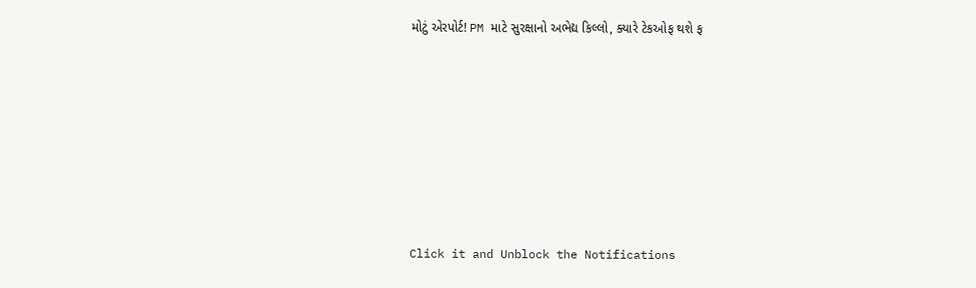મોટું એરપોર્ટ! PM માટે સુરક્ષાનો અભેદ્ય કિલ્લો, ક્યારે ટેકઓફ થશે ફ








Click it and Unblock the Notifications